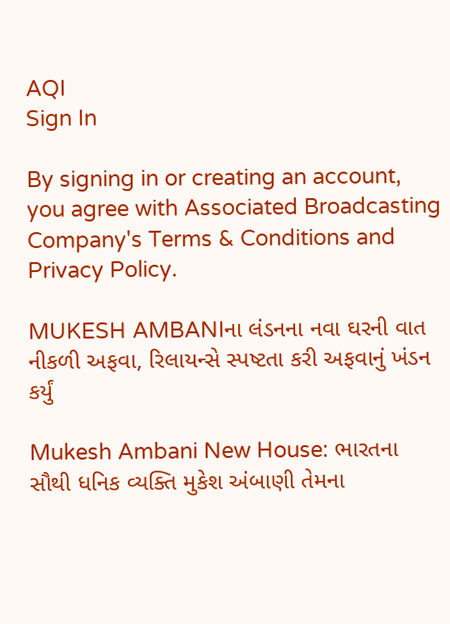AQI
Sign In

By signing in or creating an account, you agree with Associated Broadcasting Company's Terms & Conditions and Privacy Policy.

MUKESH AMBANIના લંડનના નવા ઘરની વાત નીકળી અફવા, રિલાયન્સે સ્પષ્ટતા કરી અફવાનું ખંડન કર્યું

Mukesh Ambani New House: ભારતના સૌથી ધનિક વ્યક્તિ મુકેશ અંબાણી તેમના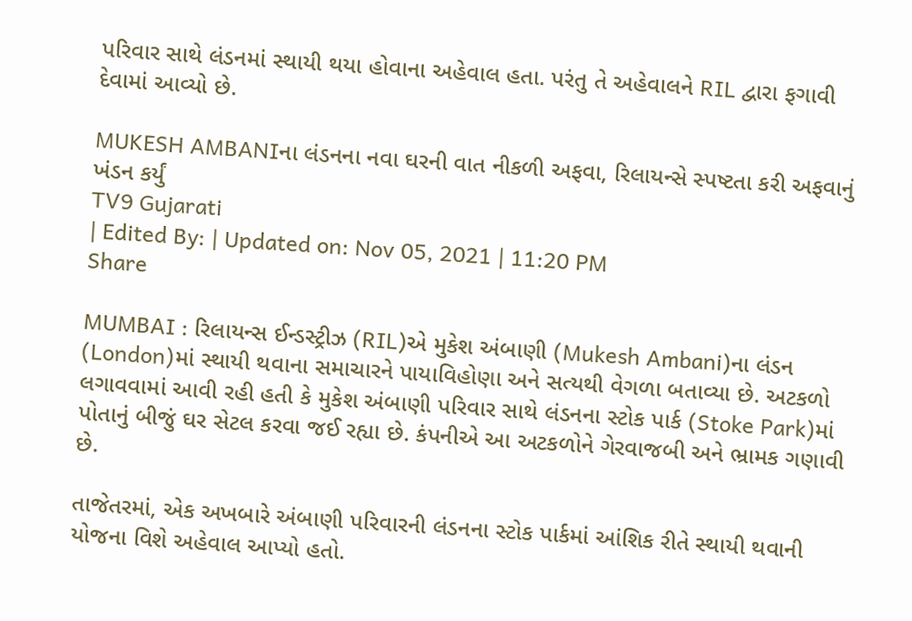પરિવાર સાથે લંડનમાં સ્થાયી થયા હોવાના અહેવાલ હતા. પરંતુ તે અહેવાલને RIL દ્વારા ફગાવી દેવામાં આવ્યો છે.

MUKESH AMBANIના લંડનના નવા ઘરની વાત નીકળી અફવા, રિલાયન્સે સ્પષ્ટતા કરી અફવાનું ખંડન કર્યું
TV9 Gujarati
| Edited By: | Updated on: Nov 05, 2021 | 11:20 PM
Share

MUMBAI : રિલાયન્સ ઈન્ડસ્ટ્રીઝ (RIL)એ મુકેશ અંબાણી (Mukesh Ambani)ના લંડન (London)માં સ્થાયી થવાના સમાચારને પાયાવિહોણા અને સત્યથી વેગળા બતાવ્યા છે. અટકળો લગાવવામાં આવી રહી હતી કે મુકેશ અંબાણી પરિવાર સાથે લંડનના સ્ટોક પાર્ક (Stoke Park)માં પોતાનું બીજું ઘર સેટલ કરવા જઈ રહ્યા છે. કંપનીએ આ અટકળોને ગેરવાજબી અને ભ્રામક ગણાવી છે.

તાજેતરમાં, એક અખબારે અંબાણી પરિવારની લંડનના સ્ટોક પાર્કમાં આંશિક રીતે સ્થાયી થવાની યોજના વિશે અહેવાલ આપ્યો હતો.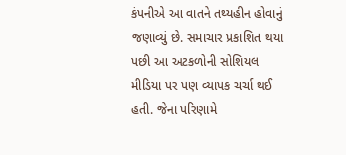કંપનીએ આ વાતને તથ્યહીન હોવાનું જણાવ્યું છે. સમાચાર પ્રકાશિત થયા પછી આ અટકળોની સોશિયલ મીડિયા પર પણ વ્યાપક ચર્ચા થઈ હતી. જેના પરિણામે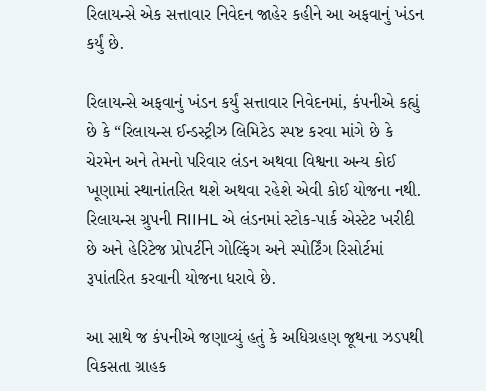રિલાયન્સે એક સત્તાવાર નિવેદન જાહેર કહીને આ અફવાનું ખંડન કર્યું છે.

રિલાયન્સે અફવાનું ખંડન કર્યું સત્તાવાર નિવેદનમાં, કંપનીએ કહ્યું છે કે “રિલાયન્સ ઈન્ડસ્ટ્રીઝ લિમિટેડ સ્પષ્ટ કરવા માંગે છે કે ચેરમેન અને તેમનો પરિવાર લંડન અથવા વિશ્વના અન્ય કોઈ ખૂણામાં સ્થાનાંતરિત થશે અથવા રહેશે એવી કોઈ યોજના નથી. રિલાયન્સ ગ્રુપની RIIHL એ લંડનમાં સ્ટોક-પાર્ક એસ્ટેટ ખરીદી છે અને હેરિટેજ પ્રોપર્ટીને ગોલ્ફિંગ અને સ્પોર્ટિંગ રિસોર્ટમાં રૂપાંતરિત કરવાની યોજના ધરાવે છે.

આ સાથે જ કંપનીએ જણાવ્યું હતું કે અધિગ્રહણ જૂથના ઝડપથી વિકસતા ગ્રાહક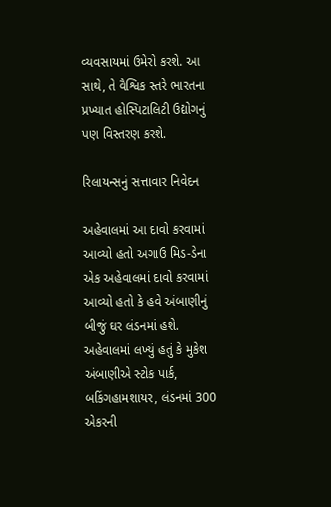વ્યવસાયમાં ઉમેરો કરશે. આ સાથે, તે વૈશ્વિક સ્તરે ભારતના પ્રખ્યાત હોસ્પિટાલિટી ઉદ્યોગનું પણ વિસ્તરણ કરશે.

રિલાયન્સનું સત્તાવાર નિવેદન

અહેવાલમાં આ દાવો કરવામાં આવ્યો હતો અગાઉ મિડ-ડેના એક અહેવાલમાં દાવો કરવામાં આવ્યો હતો કે હવે અંબાણીનું બીજું ઘર લંડનમાં હશે. અહેવાલમાં લખ્યું હતું કે મુકેશ અંબાણીએ સ્ટોક પાર્ક, બકિંગહામશાયર, લંડનમાં 300 એકરની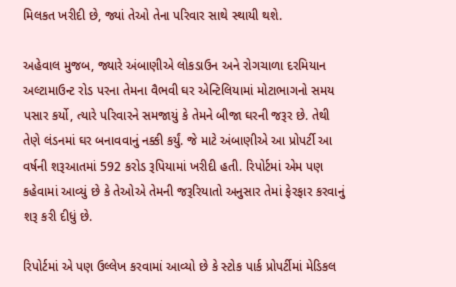મિલકત ખરીદી છે, જ્યાં તેઓ તેના પરિવાર સાથે સ્થાયી થશે.

અહેવાલ મુજબ, જ્યારે અંબાણીએ લોકડાઉન અને રોગચાળા દરમિયાન અલ્ટામાઉન્ટ રોડ પરના તેમના વૈભવી ઘર એન્ટિલિયામાં મોટાભાગનો સમય પસાર કર્યો, ત્યારે પરિવારને સમજાયું કે તેમને બીજા ઘરની જરૂર છે. તેથી તેણે લંડનમાં ઘર બનાવવાનું નક્કી કર્યું. જે માટે અંબાણીએ આ પ્રોપર્ટી આ વર્ષની શરૂઆતમાં 592 કરોડ રૂપિયામાં ખરીદી હતી. રિપોર્ટમાં એમ પણ કહેવામાં આવ્યું છે કે તેઓએ તેમની જરૂરિયાતો અનુસાર તેમાં ફેરફાર કરવાનું શરૂ કરી દીધું છે.

રિપોર્ટમાં એ પણ ઉલ્લેખ કરવામાં આવ્યો છે કે સ્ટોક પાર્ક પ્રોપર્ટીમાં મેડિકલ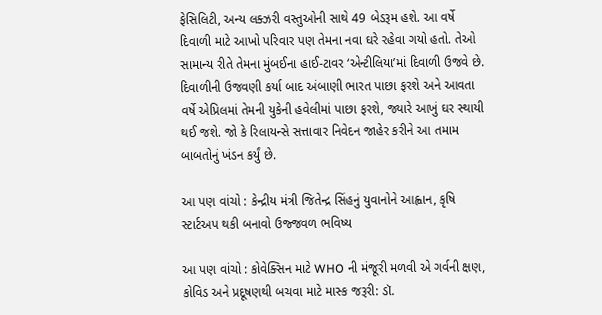ફેસિલિટી, અન્ય લક્ઝરી વસ્તુઓની સાથે 49 બેડરૂમ હશે. આ વર્ષે દિવાળી માટે આખો પરિવાર પણ તેમના નવા ઘરે રહેવા ગયો હતો. તેઓ સામાન્ય રીતે તેમના મુંબઈના હાઈ-ટાવર ‘એન્ટીલિયા’માં દિવાળી ઉજવે છે. દિવાળીની ઉજવણી કર્યા બાદ અંબાણી ભારત પાછા ફરશે અને આવતા વર્ષે એપ્રિલમાં તેમની યુકેની હવેલીમાં પાછા ફરશે, જ્યારે આખું ઘર સ્થાયી થઈ જશે. જો કે રિલાયન્સે સત્તાવાર નિવેદન જાહેર કરીને આ તમામ બાબતોનું ખંડન કર્યું છે.

આ પણ વાંચો : કેન્દ્રીય મંત્રી જિતેન્દ્ર સિંહનું યુવાનોને આહ્વાન, કૃષિ સ્ટાર્ટઅપ થકી બનાવો ઉજ્જવળ ભવિષ્ય

આ પણ વાંચો : કોવેક્સિન માટે WHO ની મંજૂરી મળવી એ ગર્વની ક્ષણ, કોવિડ અને પ્રદૂષણથી બચવા માટે માસ્ક જરૂરી: ડૉ.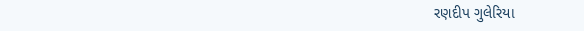રણદીપ ગુલેરિયા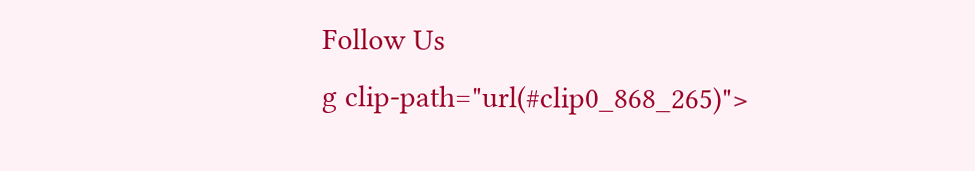Follow Us
g clip-path="url(#clip0_868_265)">